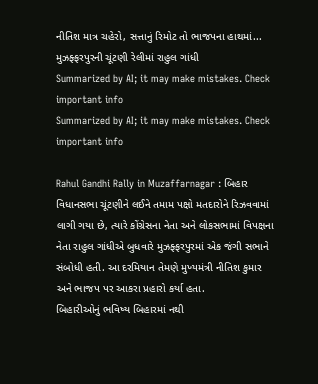નીતિશ માત્ર ચહેરો, સત્તાનું રિમોટ તો ભાજપના હાથમાં... મુઝફ્ફરપુરની ચૂંટણી રેલીમાં રાહુલ ગાંધી
Summarized by AI; it may make mistakes. Check important info
Summarized by AI; it may make mistakes. Check important info

Rahul Gandhi Rally in Muzaffarnagar : બિહાર વિધાનસભા ચૂંટણીને લઈને તમામ પક્ષો મતદારોને રિઝવવામાં લાગી ગયા છે, ત્યારે કોંગ્રેસના નેતા અને લોકસભામાં વિપક્ષના નેતા રાહુલ ગાંધીએ બુધવારે મુઝફ્ફરપુરમાં એક જંગી સભાને સંબોધી હતી. આ દરમિયાન તેમણે મુખ્યમંત્રી નીતિશ કુમાર અને ભાજપ પર આકરા પ્રહારો કર્યા હતા.
બિહારીઓનું ભવિષ્ય બિહારમાં નથી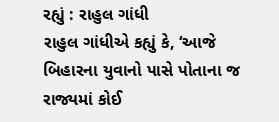રહ્યું : રાહુલ ગાંધી
રાહુલ ગાંધીએ કહ્યું કે, ‘આજે બિહારના યુવાનો પાસે પોતાના જ રાજ્યમાં કોઈ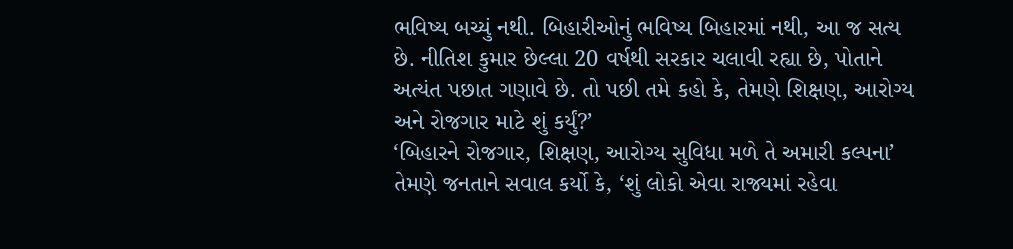ભવિષ્ય બચ્યું નથી. બિહારીઓનું ભવિષ્ય બિહારમાં નથી, આ જ સત્ય છે. નીતિશ કુમાર છેલ્લા 20 વર્ષથી સરકાર ચલાવી રહ્યા છે, પોતાને અત્યંત પછાત ગણાવે છે. તો પછી તમે કહો કે, તેમણે શિક્ષણ, આરોગ્ય અને રોજગાર માટે શું કર્યું?’
‘બિહારને રોજગાર, શિક્ષણ, આરોગ્ય સુવિધા મળે તે અમારી કલ્પના’
તેમણે જનતાને સવાલ કર્યો કે, ‘શું લોકો એવા રાજ્યમાં રહેવા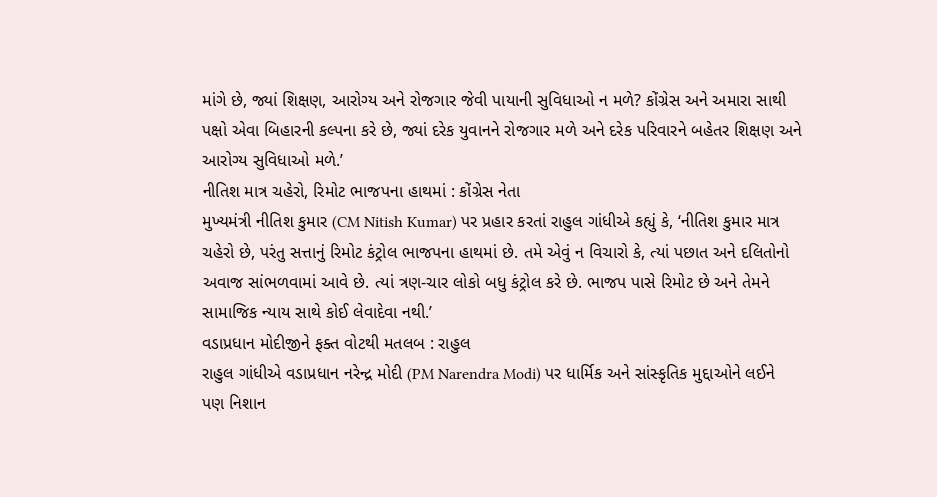માંગે છે, જ્યાં શિક્ષણ, આરોગ્ય અને રોજગાર જેવી પાયાની સુવિધાઓ ન મળે? કોંગ્રેસ અને અમારા સાથી પક્ષો એવા બિહારની કલ્પના કરે છે, જ્યાં દરેક યુવાનને રોજગાર મળે અને દરેક પરિવારને બહેતર શિક્ષણ અને આરોગ્ય સુવિધાઓ મળે.’
નીતિશ માત્ર ચહેરો, રિમોટ ભાજપના હાથમાં : કોંગ્રેસ નેતા
મુખ્યમંત્રી નીતિશ કુમાર (CM Nitish Kumar) પર પ્રહાર કરતાં રાહુલ ગાંધીએ કહ્યું કે, ‘નીતિશ કુમાર માત્ર ચહેરો છે, પરંતુ સત્તાનું રિમોટ કંટ્રોલ ભાજપના હાથમાં છે. તમે એવું ન વિચારો કે, ત્યાં પછાત અને દલિતોનો અવાજ સાંભળવામાં આવે છે. ત્યાં ત્રણ-ચાર લોકો બધુ કંટ્રોલ કરે છે. ભાજપ પાસે રિમોટ છે અને તેમને સામાજિક ન્યાય સાથે કોઈ લેવાદેવા નથી.’
વડાપ્રધાન મોદીજીને ફક્ત વોટથી મતલબ : રાહુલ
રાહુલ ગાંધીએ વડાપ્રધાન નરેન્દ્ર મોદી (PM Narendra Modi) પર ધાર્મિક અને સાંસ્કૃતિક મુદ્દાઓને લઈને પણ નિશાન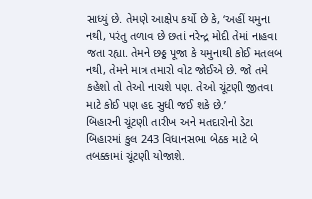સાધ્યું છે. તેમણે આક્ષેપ કર્યો છે કે, ‘અહીં યમુના નથી, પરંતુ તળાવ છે છતાં નરેન્દ્ર મોદી તેમાં નાહવા જતા રહ્યા. તેમને છઠ્ઠ પૂજા કે યમુનાથી કોઈ મતલબ નથી, તેમને માત્ર તમારો વોટ જોઈએ છે. જો તમે કહેશો તો તેઓ નાચશે પણ. તેઓ ચૂંટણી જીતવા માટે કોઈ પણ હદ સુધી જઈ શકે છે.’
બિહારની ચૂંટણી તારીખ અને મતદારોનો ડેટા
બિહારમાં કુલ 243 વિધાનસભા બેઠક માટે બે તબક્કામાં ચૂંટણી યોજાશે.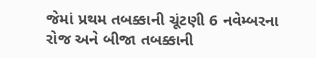જેમાં પ્રથમ તબક્કાની ચૂંટણી 6 નવેમ્બરના રોજ અને બીજા તબક્કાની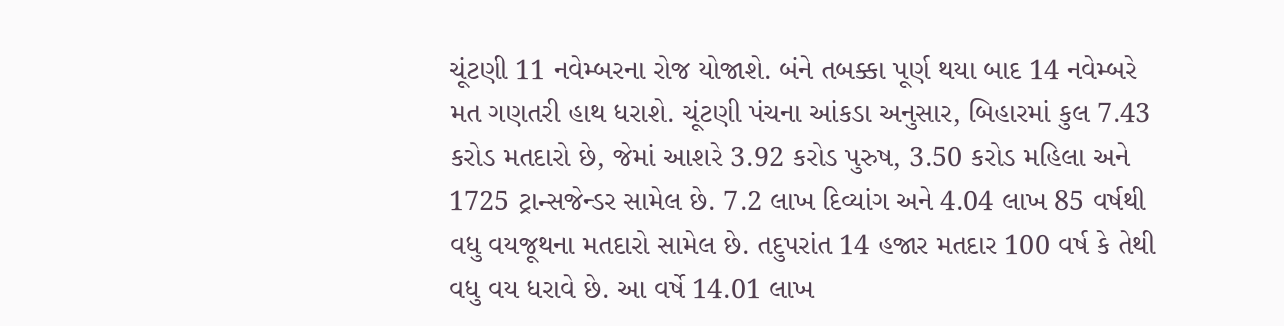ચૂંટણી 11 નવેમ્બરના રોજ યોજાશે. બંને તબક્કા પૂર્ણ થયા બાદ 14 નવેમ્બરે મત ગણતરી હાથ ધરાશે. ચૂંટણી પંચના આંકડા અનુસાર, બિહારમાં કુલ 7.43 કરોડ મતદારો છે, જેમાં આશરે 3.92 કરોડ પુરુષ, 3.50 કરોડ મહિલા અને 1725 ટ્રાન્સજેન્ડર સામેલ છે. 7.2 લાખ દિવ્યાંગ અને 4.04 લાખ 85 વર્ષથી વધુ વયજૂથના મતદારો સામેલ છે. તદુપરાંત 14 હજાર મતદાર 100 વર્ષ કે તેથી વધુ વય ધરાવે છે. આ વર્ષે 14.01 લાખ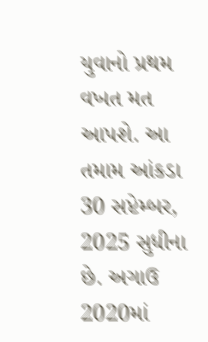યુવાનો પ્રથમ વખત મત આપશે. આ તમામ આંકડા 30 સપ્ટેમ્બર, 2025 સુધીના છે. અગાઉ 2020માં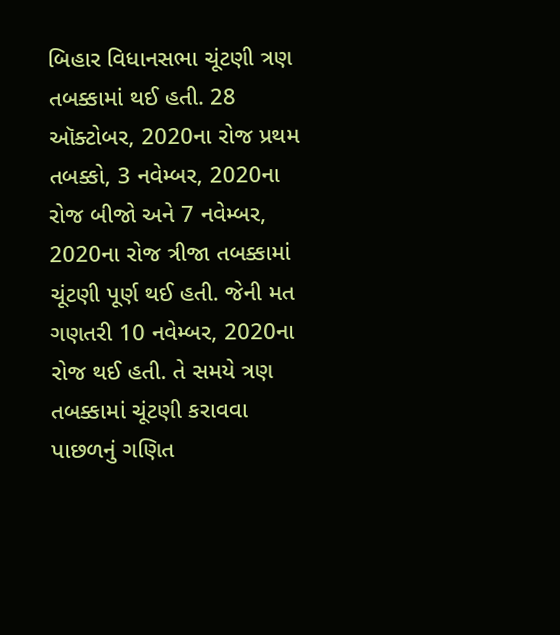બિહાર વિધાનસભા ચૂંટણી ત્રણ તબક્કામાં થઈ હતી. 28 ઑક્ટોબર, 2020ના રોજ પ્રથમ તબક્કો, 3 નવેમ્બર, 2020ના રોજ બીજો અને 7 નવેમ્બર, 2020ના રોજ ત્રીજા તબક્કામાં ચૂંટણી પૂર્ણ થઈ હતી. જેની મત ગણતરી 10 નવેમ્બર, 2020ના રોજ થઈ હતી. તે સમયે ત્રણ તબક્કામાં ચૂંટણી કરાવવા પાછળનું ગણિત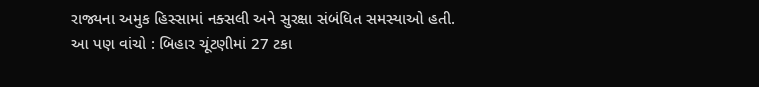રાજ્યના અમુક હિસ્સામાં નક્સલી અને સુરક્ષા સંબંધિત સમસ્યાઓ હતી.
આ પણ વાંચો : બિહાર ચૂંટણીમાં 27 ટકા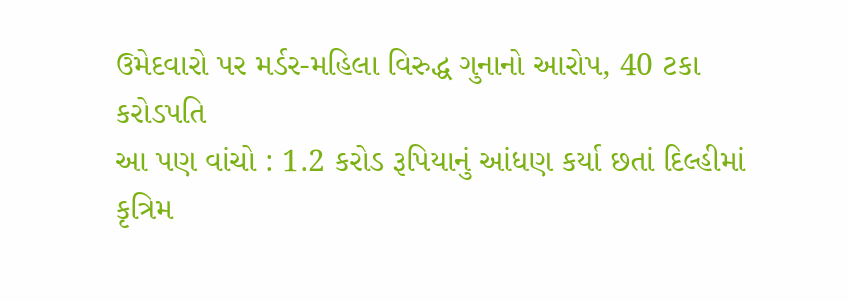ઉમેદવારો પર મર્ડર-મહિલા વિરુદ્ધ ગુનાનો આરોપ, 40 ટકા કરોડપતિ
આ પણ વાંચો : 1.2 કરોડ રૂપિયાનું આંધણ કર્યા છતાં દિલ્હીમાં કૃત્રિમ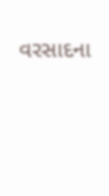વરસાદના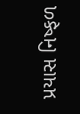પ્રયાસ નિષ્ફળ